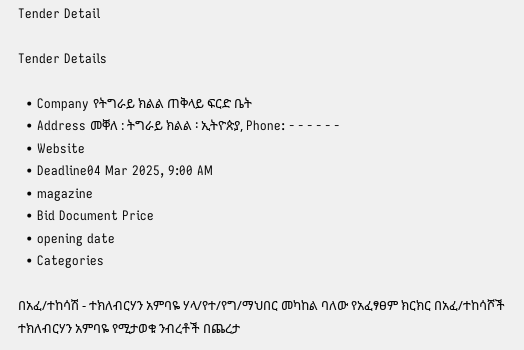Tender Detail

Tender Details

  • Company የትግራይ ክልል ጠቅላይ ፍርድ ቤት
  • Address መቐለ : ትግራይ ክልል ፡ ኢትዮጵያ, Phone: - - - - - -
  • Website
  • Deadline04 Mar 2025, 9:00 AM
  • magazine
  • Bid Document Price
  • opening date
  • Categories

በአፈ/ተከሳሽ - ተክለብርሃን አምባዬ ሃላ/የተ/የግ/ማህበር መካከል ባለው የአፈፃፀም ክርክር በአፈ/ተከሳሾች ተክለብርሃን አምባዬ የሚታወቁ ንብረቶች በጨረታ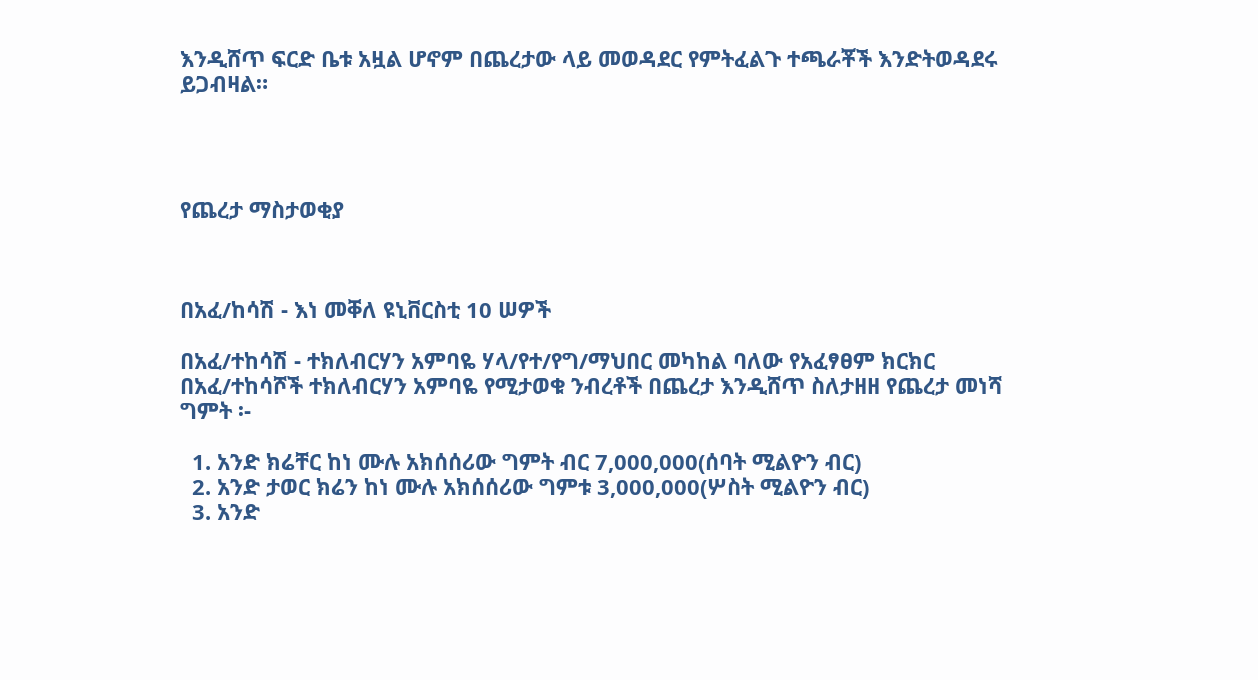እንዲሸጥ ፍርድ ቤቱ አዟል ሆኖም በጨረታው ላይ መወዳደር የምትፈልጉ ተጫራቾች እንድትወዳደሩ ይጋብዛል።




የጨረታ ማስታወቂያ



በአፈ/ከሳሽ - እነ መቐለ ዩኒቨርስቲ 10 ሠዎች

በአፈ/ተከሳሽ - ተክለብርሃን አምባዬ ሃላ/የተ/የግ/ማህበር መካከል ባለው የአፈፃፀም ክርክር በአፈ/ተከሳሾች ተክለብርሃን አምባዬ የሚታወቁ ንብረቶች በጨረታ እንዲሸጥ ስለታዘዘ የጨረታ መነሻ ግምት ፡-

  1. አንድ ክሬቸር ከነ ሙሉ አክሰሰሪው ግምት ብር 7,000,000(ሰባት ሚልዮን ብር)
  2. አንድ ታወር ክሬን ከነ ሙሉ አክሰሰሪው ግምቱ 3,000,000(ሦስት ሚልዮን ብር)
  3. አንድ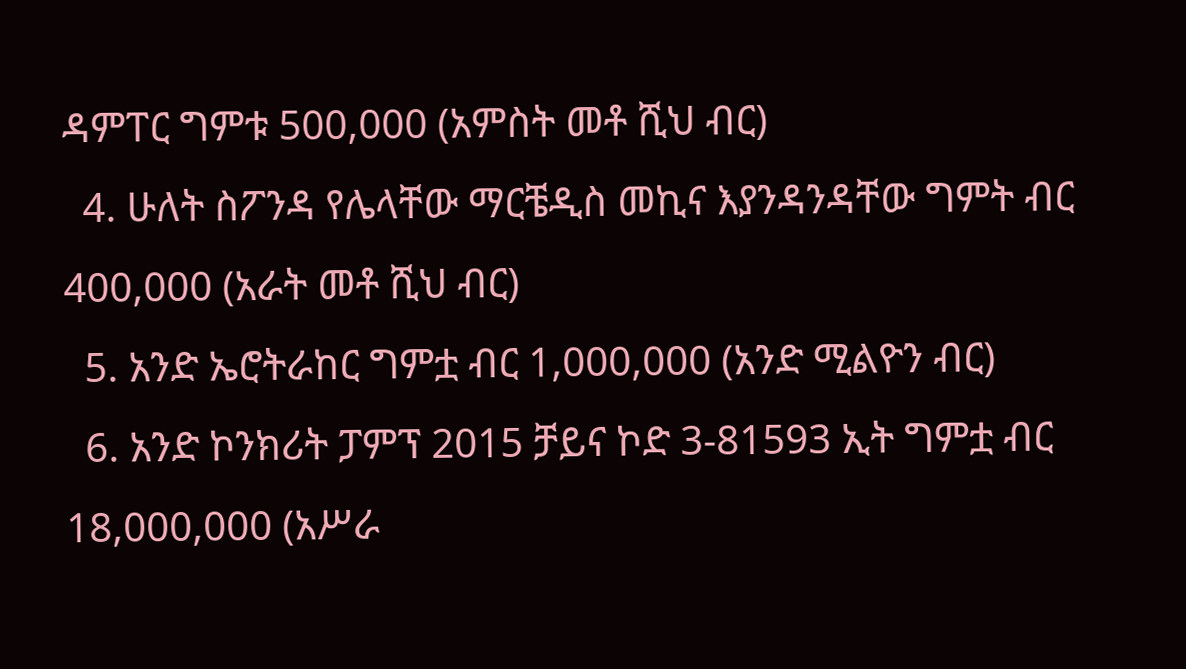ዳምፐር ግምቱ 500,000 (አምስት መቶ ሺህ ብር)
  4. ሁለት ስፖንዳ የሌላቸው ማርቼዲስ መኪና እያንዳንዳቸው ግምት ብር 400,000 (አራት መቶ ሺህ ብር)
  5. አንድ ኤሮትራከር ግምቷ ብር 1,000,000 (አንድ ሚልዮን ብር)
  6. አንድ ኮንክሪት ፓምፕ 2015 ቻይና ኮድ 3-81593 ኢት ግምቷ ብር 18,000,000 (አሥራ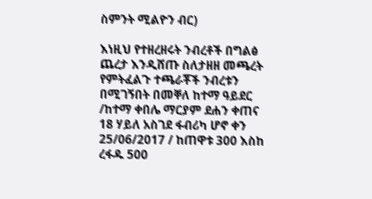ስምንት ሚልዮን ብር)

እነዚህ የተዘረዘሩት ንብረቶች በግልፅ ጨረታ እንዲሸጡ ስለታዘዘ መጫረት የምትፈልጉ ተጫራቾች ንብረቱን በሚገኝበት በመቐለ ከተማ ዓይደር /ከተማ ቀበሌ ማርያም ደሐን ቀጠና 18 ሃይለ አስገደ ፋብሪካ ሆኖ ቀን 25/06/2017 / ከጠዋቱ 300 እስከ ረፋዱ 500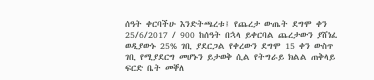ሰዓት ቀርባችሁ እንድትጫረቱ፤ የጨረታ ውጤት ደግሞ ቀን 25/6/2017 / 900 ከሰዓት በኋላ ይቀርባል ጨረታውን ያሸነፈ ወዲያውኑ 25% ገቢ ያደርጋል የቀረውን ደግሞ 15 ቀን ውስጥ ገቢ የሚያደርግ መሆኑን ይታወቅ ሲል የትግራይ ክልል ጠቅላይ ፍርድ ቤት መቐለ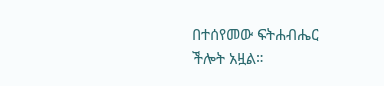በተሰየመው ፍትሐብሔር ችሎት አዟል።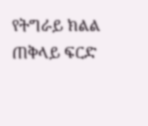የትግራይ ክልል ጠቅላይ ፍርድ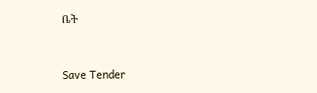ቤት



Save Tender